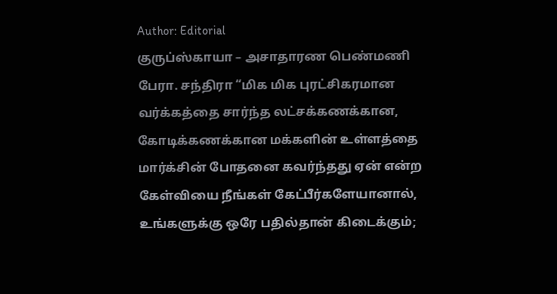Author: Editorial
குருப்ஸ்காயா – அசாதாரண பெண்மணி
பேரா. சந்திரா “மிக மிக புரட்சிகரமான வர்க்கத்தை சார்ந்த லட்சக்கணக்கான, கோடிக்கணக்கான மக்களின் உள்ளத்தை மார்க்சின் போதனை கவர்ந்தது ஏன் என்ற கேள்வியை நீங்கள் கேட்பீர்களேயானால், உங்களுக்கு ஒரே பதில்தான் கிடைக்கும்;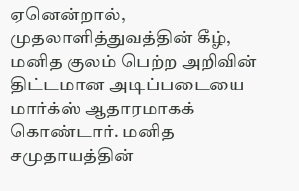ஏனென்றால், முதலாளித்துவத்தின் கீழ், மனித குலம் பெற்ற அறிவின் திட்டமான அடிப்படையை மார்க்ஸ் ஆதாரமாகக் கொண்டார். மனித சமுதாயத்தின்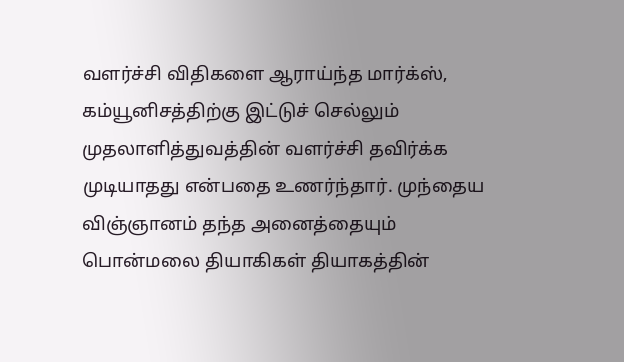வளர்ச்சி விதிகளை ஆராய்ந்த மார்க்ஸ், கம்யூனிசத்திற்கு இட்டுச் செல்லும் முதலாளித்துவத்தின் வளர்ச்சி தவிர்க்க முடியாதது என்பதை உணர்ந்தார். முந்தைய விஞ்ஞானம் தந்த அனைத்தையும்
பொன்மலை தியாகிகள் தியாகத்தின்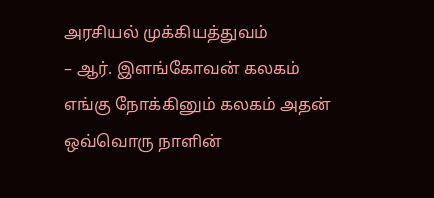அரசியல் முக்கியத்துவம்
– ஆர். இளங்கோவன் கலகம் எங்கு நோக்கினும் கலகம் அதன் ஒவ்வொரு நாளின்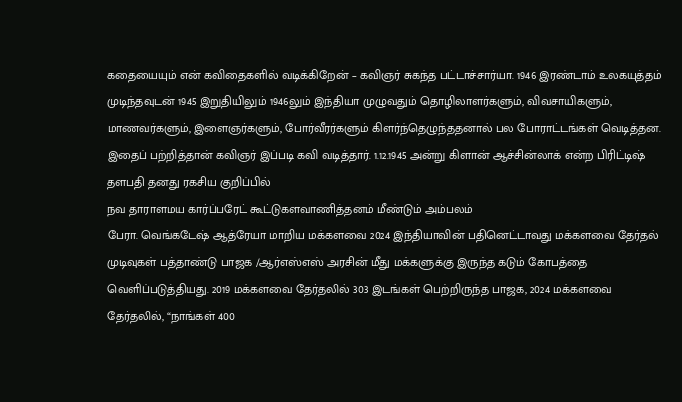கதையையும் என் கவிதைகளில் வடிக்கிறேன் – கவிஞர் சுகந்த பட்டாச்சார்யா. 1946 இரண்டாம் உலகயுத்தம் முடிந்தவுடன் 1945 இறுதியிலும் 1946லும் இந்தியா முழுவதும் தொழிலாளர்களும், விவசாயிகளும், மாணவர்களும், இளைஞர்களும், போர்வீரர்களும் கிளர்ந்தெழுந்ததனால் பல போராட்டங்கள் வெடித்தன. இதைப் பற்றித்தான் கவிஞர் இப்படி கவி வடித்தார். 1.12.1945 அன்று கிளான் ஆச்சின்லாக் என்ற பிரிட்டிஷ் தளபதி தனது ரகசிய குறிப்பில்
நவ தாராளமய கார்ப்பரேட் கூட்டுகளவாணித்தனம் மீண்டும் அம்பலம்
பேரா. வெங்கடேஷ் ஆத்ரேயா மாறிய மக்களவை 2024 இந்தியாவின் பதினெட்டாவது மக்களவை தேர்தல் முடிவுகள் பத்தாண்டு பாஜக /ஆர்எஸ்எஸ் அரசின் மீது மக்களுக்கு இருந்த கடும் கோபத்தை வெளிப்படுத்தியது. 2019 மக்களவை தேர்தலில் 303 இடங்கள் பெற்றிருந்த பாஜக, 2024 மக்களவை தேர்தலில், “நாங்கள் 400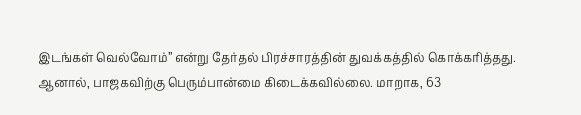இடங்கள் வெல்வோம்” என்று தேர்தல் பிரச்சாரத்தின் துவக்கத்தில் கொக்கரித்தது. ஆனால், பாஜகவிற்கு பெரும்பான்மை கிடைக்கவில்லை. மாறாக, 63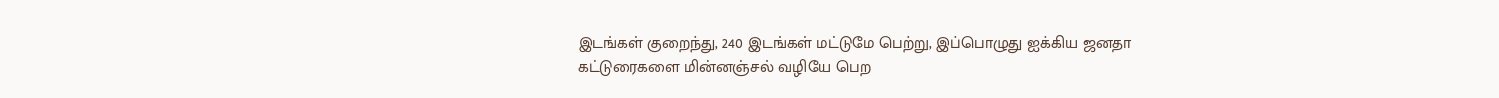இடங்கள் குறைந்து, 240 இடங்கள் மட்டுமே பெற்று, இப்பொழுது ஐக்கிய ஜனதா
கட்டுரைகளை மின்னஞ்சல் வழியே பெற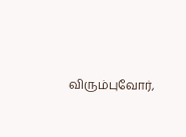விரும்புவோர்,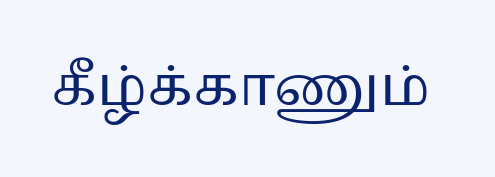கீழ்க்காணும்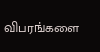விபரங்களை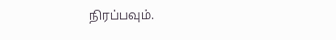நிரப்பவும்.